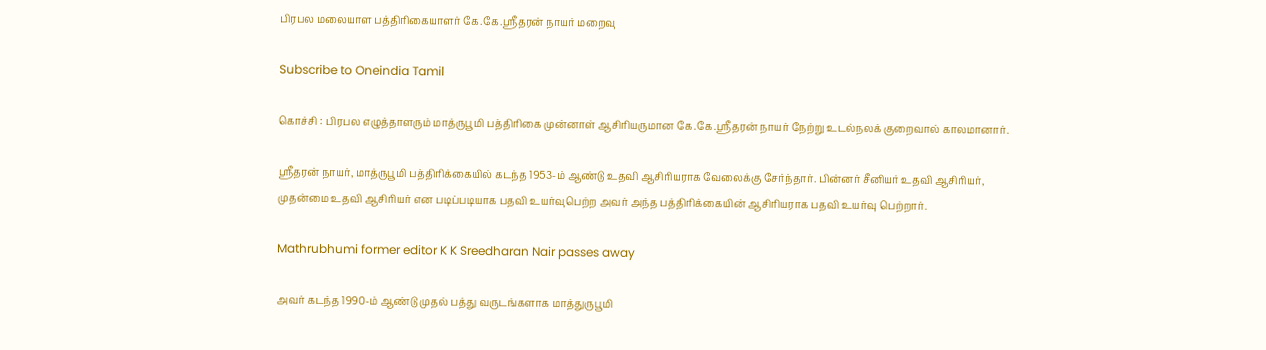பிரபல மலையாள பத்திரிகையாளர் கே.கே.ஸ்ரீதரன் நாயர் மறைவு

Subscribe to Oneindia Tamil

கொச்சி : பிரபல எழுத்தாளரும் மாத்ருபூமி பத்திரிகை முன்னாள் ஆசிரியருமான கே.கே.ஸ்ரீதரன் நாயர் நேற்று உடல்நலக் குறைவால் காலமானார்.

ஸ்ரீதரன் நாயர், மாத்ருபூமி பத்திரிக்கையில் கடந்த 1953-ம் ஆண்டு உதவி ஆசிரியராக வேலைக்கு சேர்ந்தார். பின்னர் சீனியர் உதவி ஆசிரியர், முதன்மை உதவி ஆசிரியர் என படிப்படியாக பதவி உயர்வுபெற்ற அவர் அந்த பத்திரிக்கையின் ஆசிரியராக பதவி உயர்வு பெற்றார்.

Mathrubhumi former editor K K Sreedharan Nair passes away

அவர் கடந்த 1990-ம் ஆண்டு முதல் பத்து வருடங்களாக மாத்துருபூமி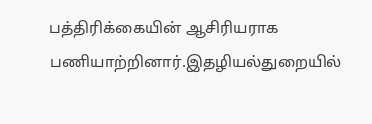பத்திரிக்கையின் ஆசிரியராக பணியாற்றினார்.இதழியல்துறையில்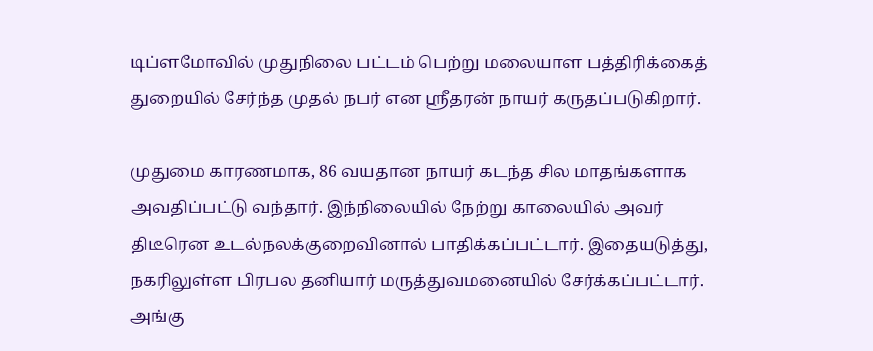டிப்ளமோவில் முதுநிலை பட்டம் பெற்று மலையாள பத்திரிக்கைத் துறையில் சேர்ந்த முதல் நபர் என ஸ்ரீதரன் நாயர் கருதப்படுகிறார்.

முதுமை காரணமாக, 86 வயதான நாயர் கடந்த சில மாதங்களாக அவதிப்பட்டு வந்தார். இந்நிலையில் நேற்று காலையில் அவர் திடீரென உடல்நலக்குறைவினால் பாதிக்கப்பட்டார். இதையடுத்து, நகரிலுள்ள பிரபல தனியார் மருத்துவமனையில் சேர்க்கப்பட்டார். அங்கு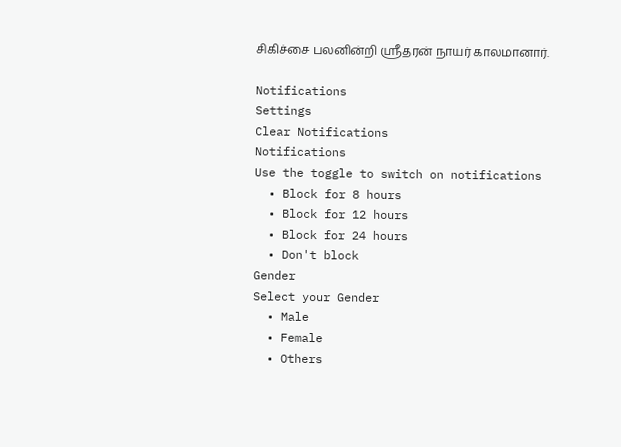சிகிச்சை பலனின்றி ஸ்ரீதரன் நாயர் காலமானார்.

Notifications
Settings
Clear Notifications
Notifications
Use the toggle to switch on notifications
  • Block for 8 hours
  • Block for 12 hours
  • Block for 24 hours
  • Don't block
Gender
Select your Gender
  • Male
  • Female
  • Others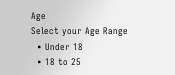Age
Select your Age Range
  • Under 18
  • 18 to 25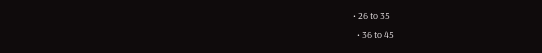• 26 to 35
  • 36 to 45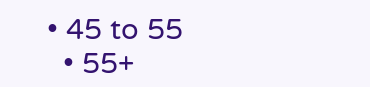• 45 to 55
  • 55+